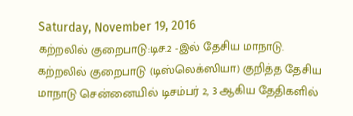Saturday, November 19, 2016
கற்றலில் குறைபாடு:டிச.2 -இல் தேசிய மாநாடு.
கற்றலில் குறைபாடு (டிஸ்லெக்ஸியா) குறித்த தேசிய மாநாடு சென்னையில் டிசம்பர் 2, 3 ஆகிய தேதிகளில்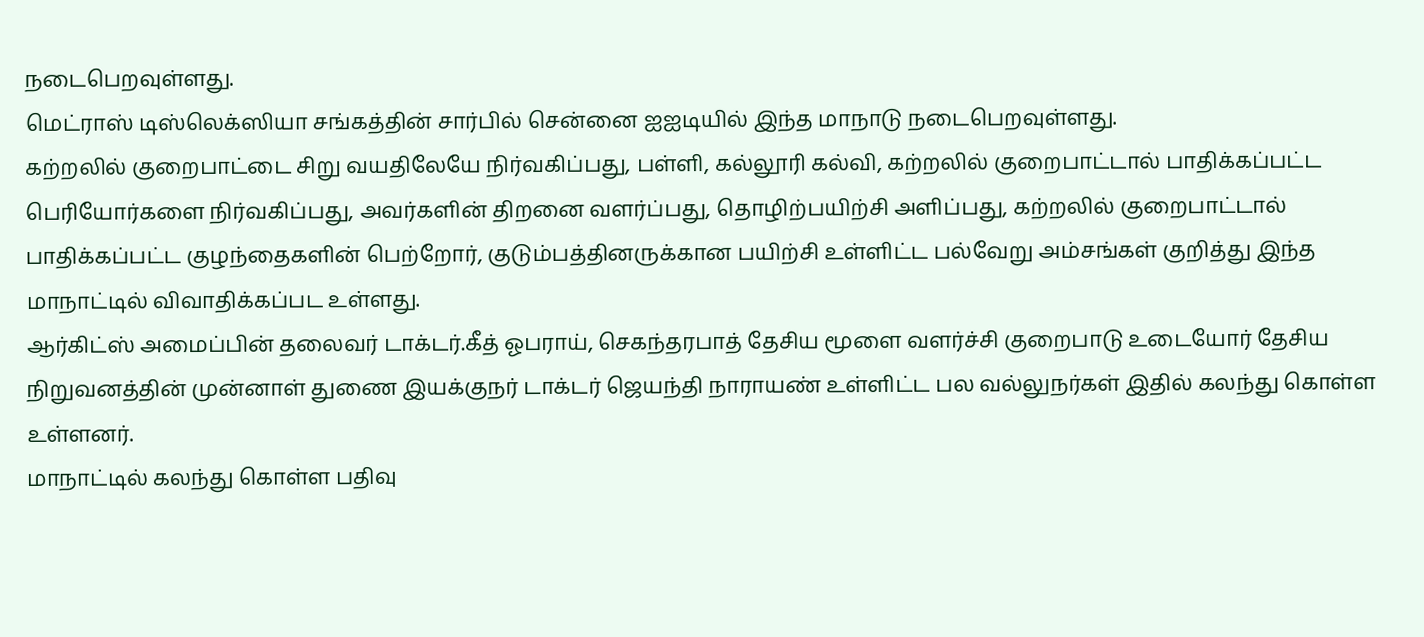நடைபெறவுள்ளது.
மெட்ராஸ் டிஸ்லெக்ஸியா சங்கத்தின் சார்பில் சென்னை ஐஐடியில் இந்த மாநாடு நடைபெறவுள்ளது.
கற்றலில் குறைபாட்டை சிறு வயதிலேயே நிர்வகிப்பது, பள்ளி, கல்லூரி கல்வி, கற்றலில் குறைபாட்டால் பாதிக்கப்பட்ட பெரியோர்களை நிர்வகிப்பது, அவர்களின் திறனை வளர்ப்பது, தொழிற்பயிற்சி அளிப்பது, கற்றலில் குறைபாட்டால் பாதிக்கப்பட்ட குழந்தைகளின் பெற்றோர், குடும்பத்தினருக்கான பயிற்சி உள்ளிட்ட பல்வேறு அம்சங்கள் குறித்து இந்த மாநாட்டில் விவாதிக்கப்பட உள்ளது.
ஆர்கிட்ஸ் அமைப்பின் தலைவர் டாக்டர்.கீத் ஓபராய், செகந்தரபாத் தேசிய மூளை வளர்ச்சி குறைபாடு உடையோர் தேசிய நிறுவனத்தின் முன்னாள் துணை இயக்குநர் டாக்டர் ஜெயந்தி நாராயண் உள்ளிட்ட பல வல்லுநர்கள் இதில் கலந்து கொள்ள உள்ளனர்.
மாநாட்டில் கலந்து கொள்ள பதிவு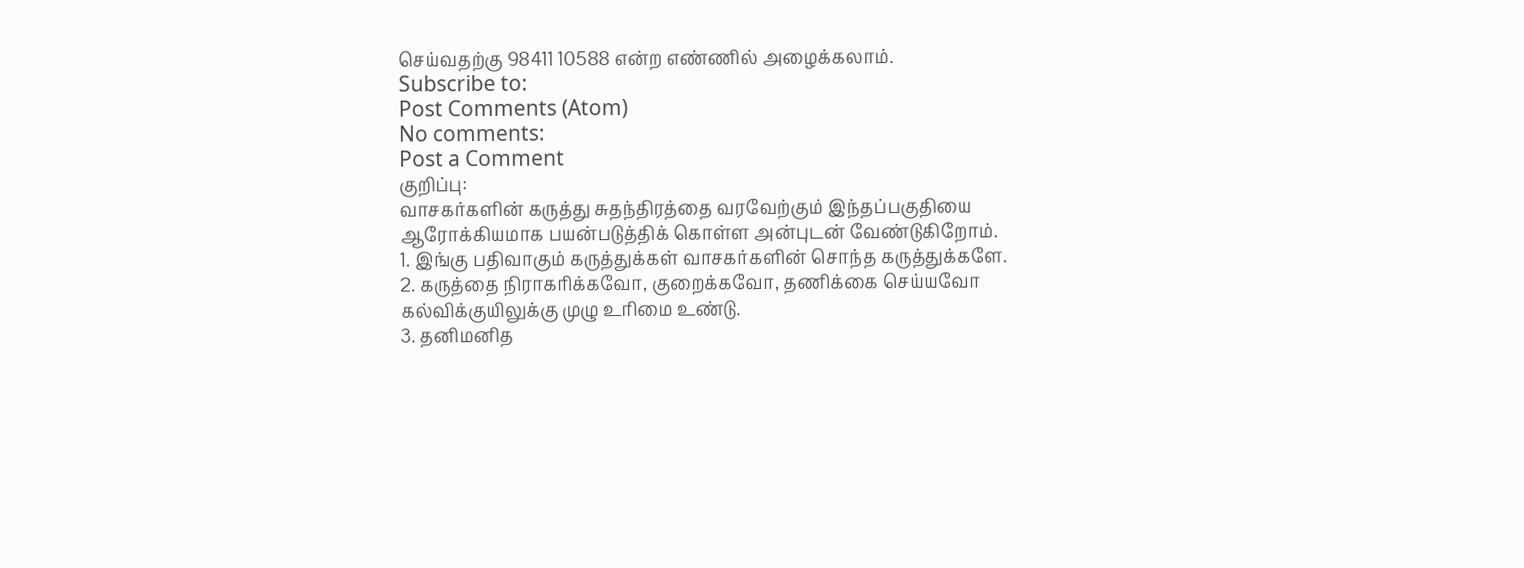செய்வதற்கு 98411 10588 என்ற எண்ணில் அழைக்கலாம்.
Subscribe to:
Post Comments (Atom)
No comments:
Post a Comment
குறிப்பு:
வாசகர்களின் கருத்து சுதந்திரத்தை வரவேற்கும் இந்தப்பகுதியை ஆரோக்கியமாக பயன்படுத்திக் கொள்ள அன்புடன் வேண்டுகிறோம்.
1. இங்கு பதிவாகும் கருத்துக்கள் வாசகர்களின் சொந்த கருத்துக்களே.
2. கருத்தை நிராகரிக்கவோ, குறைக்கவோ, தணிக்கை செய்யவோ கல்விக்குயிலுக்கு முழு உரிமை உண்டு.
3. தனிமனித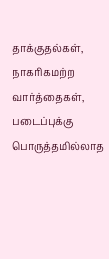தாக்குதல்கள், நாகரிகமற்ற வார்த்தைகள், படைப்புக்கு பொருத்தமில்லாத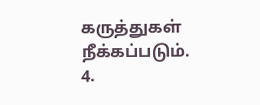கருத்துகள் நீக்கப்படும்.
4.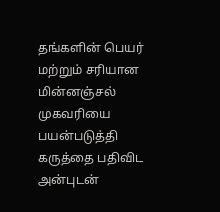தங்களின் பெயர் மற்றும் சரியான மின்னஞ்சல் முகவரியை பயன்படுத்தி கருத்தை பதிவிட அன்புடன்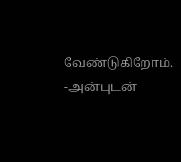வேண்டுகிறோம்.
-அன்புடன்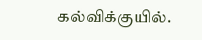கல்விக்குயில்.